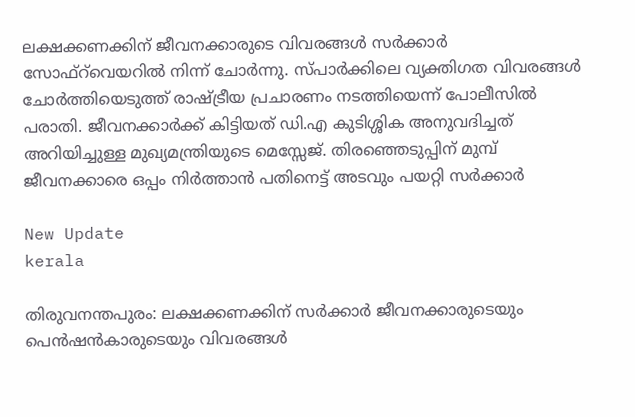ലക്ഷക്കണക്കിന് ജീവനക്കാരുടെ വിവരങ്ങൾ സർക്കാർ സോഫ്റ്‌വെയറിൽ നിന്ന് ചോർന്നു. സ്പാർക്കിലെ വ്യക്തിഗത വിവരങ്ങൾ ചോർത്തിയെടുത്ത് രാഷ്ട്രീയ പ്രചാരണം നടത്തിയെന്ന് പോലീസിൽ പരാതി. ജീവനക്കാർക്ക് കിട്ടിയത് ഡി.എ കുടിശ്ശിക അനുവദിച്ചത് അറിയിച്ചുള്ള മുഖ്യമന്ത്രിയുടെ മെസ്സേജ്. തിരഞ്ഞെടുപ്പിന് മുമ്പ് ജീവനക്കാരെ ഒപ്പം നിർത്താൻ പതിനെട്ട് അടവും പയറ്റി സർക്കാർ

New Update
kerala

തിരുവനന്തപുരം: ലക്ഷക്കണക്കിന് സർക്കാർ ജീവനക്കാരുടെയും പെൻഷൻകാരുടെയും വിവരങ്ങൾ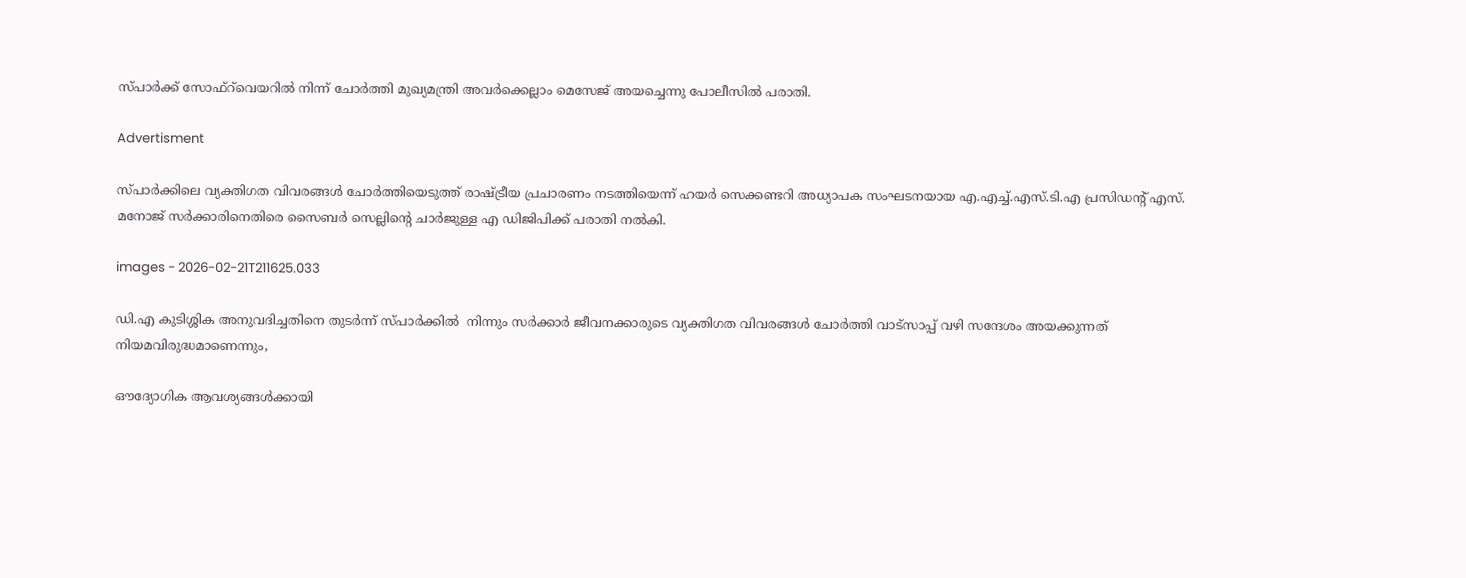സ്പാർക്ക് സോഫ്റ്‌വെയറിൽ നിന്ന് ചോർത്തി മുഖ്യമന്ത്രി അവർക്കെല്ലാം മെസേജ് അയച്ചെന്നു പോലീസിൽ പരാതി.

Advertisment

സ്പാർക്കിലെ വ്യക്തിഗത വിവരങ്ങൾ ചോർത്തിയെടുത്ത് രാഷ്ട്രീയ പ്രചാരണം നടത്തിയെന്ന് ഹയർ സെക്കണ്ടറി അധ്യാപക സംഘടനയായ എ.എച്ച്.എസ്.ടി.എ പ്രസിഡന്റ് എസ്. മനോജ് സർക്കാരിനെതിരെ സൈബർ സെല്ലിന്റെ ചാർജുള്ള എ ഡിജിപിക്ക് പരാതി നൽകി.

images - 2026-02-21T211625.033

ഡി.എ കുടിശ്ശിക അനുവദിച്ചതിനെ തുടർന്ന് സ്പാർക്കിൽ  നിന്നും സർക്കാർ ജീവനക്കാരുടെ വ്യക്തിഗത വിവരങ്ങൾ ചോർത്തി വാട്സാപ്പ് വഴി സന്ദേശം അയക്കുന്നത് നിയമവിരുദ്ധമാണെന്നും,

ഔദ്യോഗിക ആവശ്യങ്ങൾക്കായി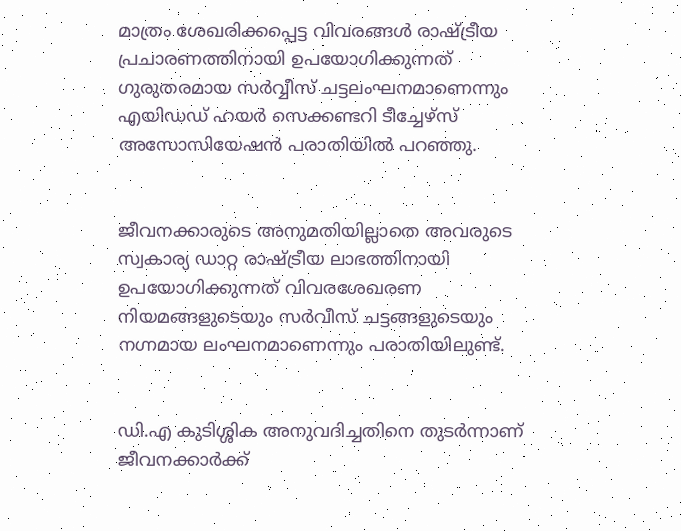മാത്രം ശേഖരിക്കപ്പെട്ട വിവരങ്ങൾ രാഷ്ട്രീയ പ്രചാരണത്തിനായി ഉപയോഗിക്കുന്നത് ഗുരുതരമായ സർവ്വീസ് ചട്ടലംഘനമാണെന്നും എയിഡഡ് ഹയർ സെക്കണ്ടറി ടീച്ചേഴ്സ് അസോസിയേഷൻ പരാതിയിൽ പറഞ്ഞു.


ജീവനക്കാരുടെ അനുമതിയില്ലാതെ അവരുടെ സ്വകാര്യ ഡാറ്റ രാഷ്ട്രീയ ലാഭത്തിനായി ഉപയോഗിക്കുന്നത് വിവരശേഖരണ നിയമങ്ങളുടെയും സർവീസ് ചട്ടങ്ങളുടെയും നഗ്നമായ ലംഘനമാണെന്നും പരാതിയിലുണ്ട്.


ഡി.എ കുടിശ്ശിക അനുവദിച്ചതിനെ തുടർന്നാണ് ജീവനക്കാർക്ക്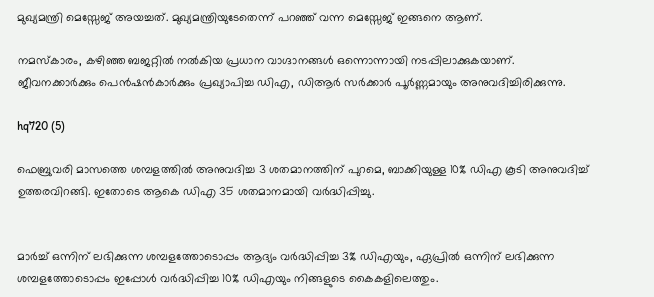മുഖ്യമന്ത്രി മെസ്സേജ് അയച്ചത്. മുഖ്യമന്ത്രിയുടേതെന്ന് പറഞ്ഞ് വന്ന മെസ്സേജ് ഇങ്ങനെ ആണ്.

നമസ്കാരം, കഴിഞ്ഞ ബജറ്റിൽ നൽകിയ പ്രധാന വാഗ്ദാനങ്ങൾ ഒന്നൊന്നായി നടപ്പിലാക്കുകയാണ്. ജീവനക്കാർക്കും പെൻഷൻകാർക്കും പ്രഖ്യാപിച്ച ഡിഎ, ഡിആര്‍ സർക്കാർ പൂർണ്ണമായും അനുവദിച്ചിരിക്കുന്നു.

hq720 (5)

ഫെബ്രുവരി മാസത്തെ ശമ്പളത്തില്‍ അനുവദിച്ച 3 ശതമാനത്തിന് പുറമെ, ബാക്കിയുള്ള 10% ഡിഎ കൂടി അനുവദിച്ച് ഉത്തരവിറങ്ങി. ഇതോടെ ആകെ ഡിഎ 35 ശതമാനമായി വർദ്ധിപ്പിച്ചു.


മാര്‍ച്ച് ഒന്നിന് ലഭിക്കുന്ന ശമ്പളത്തോടൊപ്പം ആദ്യം വര്‍ദ്ധിപ്പിച്ച 3% ഡിഎയും, ഏപ്രിൽ ഒന്നിന് ലഭിക്കുന്ന ശമ്പളത്തോടൊപ്പം ഇപ്പോള്‍ വര്‍ദ്ധിപ്പിച്ച 10% ഡിഎയും നിങ്ങളുടെ കൈകളിലെത്തും.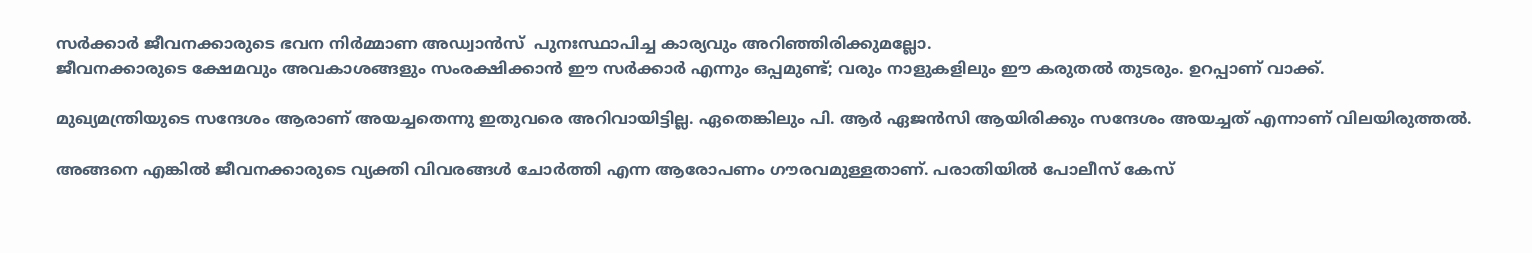സർക്കാർ ജീവനക്കാരുടെ ഭവന നിർമ്മാണ അഡ്വാൻസ്  പുനഃസ്ഥാപിച്ച കാര്യവും അറിഞ്ഞിരിക്കുമല്ലോ.
ജീവനക്കാരുടെ ക്ഷേമവും അവകാശങ്ങളും സംരക്ഷിക്കാൻ ഈ സർക്കാർ എന്നും ഒപ്പമുണ്ട്; വരും നാളുകളിലും ഈ കരുതൽ തുടരും. ഉറപ്പാണ്‌ വാക്ക്.

മുഖ്യമന്ത്രിയുടെ സന്ദേശം ആരാണ് അയച്ചതെന്നു ഇതുവരെ അറിവായിട്ടില്ല. ഏതെങ്കിലും പി. ആർ ഏജൻസി ആയിരിക്കും സന്ദേശം അയച്ചത് എന്നാണ് വിലയിരുത്തൽ.

അങ്ങനെ എങ്കിൽ ജീവനക്കാരുടെ വ്യക്തി വിവരങ്ങൾ ചോർത്തി എന്ന ആരോപണം ഗൗരവമുള്ളതാണ്. പരാതിയിൽ പോലീസ് കേസ്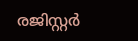രജിസ്റ്റർ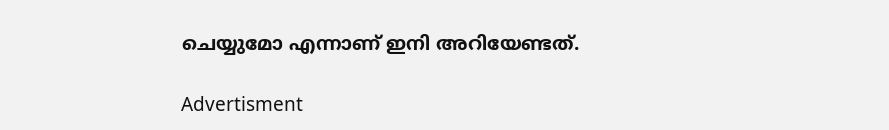ചെയ്യുമോ എന്നാണ് ഇനി അറിയേണ്ടത്.

Advertisment